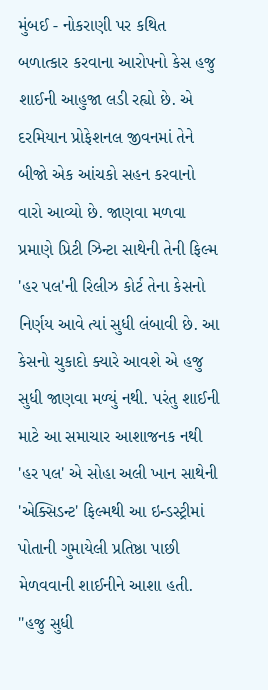મુંબઈ - નોકરાણી પર કથિત બળાત્કાર કરવાના આરોપનો કેસ હજુ શાઈની આહુજા લડી રહ્યો છે. એ દરમિયાન પ્રોફેશનલ જીવનમાં તેને બીજો એક આંચકો સહન કરવાનો વારો આવ્યો છે. જાણવા મળવા પ્રમાણે પ્રિટી ઝિન્ટા સાથેની તેની ફિલ્મ 'હર પલ'ની રિલીઝ કોર્ટ તેના કેસનો નિર્ણય આવે ત્યાં સુધી લંબાવી છે. આ કેસનો ચુકાદો ક્યારે આવશે એ હજુ સુધી જાણવા મળ્યું નથી. પરંતુ શાઈની માટે આ સમાચાર આશાજનક નથી 'હર પલ' એ સોહા અલી ખાન સાથેની 'એક્સિડન્ટ' ફિલ્મથી આ ઇન્ડસ્ટ્રીમાં પોતાની ગુમાયેલી પ્રતિષ્ઠા પાછી મેળવવાની શાઈનીને આશા હતી.
''હજુ સુધી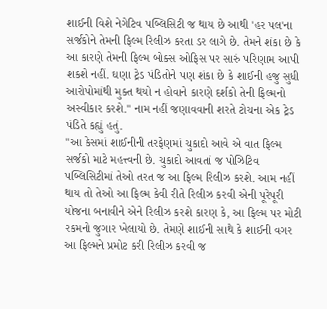શાઈની વિશે નેગેટિવ પબ્લિસિટી જ થાય છે આથી 'હર પલ'ના સર્જકોને તેમની ફિલ્મ રિલીઝ કરતા ડર લાગે છે. તેમને શંકા છે કે આ કારણે તેમની ફિલ્મ બોક્સ ઓફિસ પર સારું પરિણામ આપી શકશે નહીં. ઘણા ટ્રેડ પંડિતોને પણ શંકા છે કે શાઈની હજુ સુધી આરોપોમાંથી મુક્ત થયો ન હોવાને કારણે દર્શકો તેની ફિલ્મનો અસ્વીકાર કરશે.'' નામ નહીં જણાવવાની શરતે ટોચના એક ટ્રેડ પંડિતે કહ્યું હતું.
''આ કેસમાં શાઈનીની તરફેણમાં ચુકાદો આવે એ વાત ફિલ્મ સર્જકો માટે મહત્ત્વની છે. ચુકાદો આવતાં જ પોઝિટિવ પબ્લિસિટીમાં તેઓ તરત જ આ ફિલ્મ રિલીઝ કરશે. આમ નહીં થાય તો તેઓ આ ફિલ્મ કેવી રીતે રિલીઝ કરવી એની પૂરેપૂરી યોજના બનાવીને એને રિલીઝ કરશે કારણ કે, આ ફિલ્મ પર મોટી રકમનો જુગાર ખેલાયો છે. તેમણે શાઈની સાથે કે શાઈની વગર આ ફિલ્મને પ્રમોટ કરી રિલીઝ કરવી જ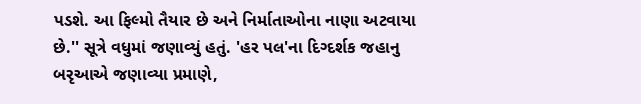પડશે. આ ફિલ્મો તૈયાર છે અને નિર્માતાઓના નાણા અટવાયા છે.'' સૂત્રે વધુમાં જણાવ્યું હતું. 'હર પલ'ના દિગ્દર્શક જહાનુ બરૃઆએ જણાવ્યા પ્રમાણે,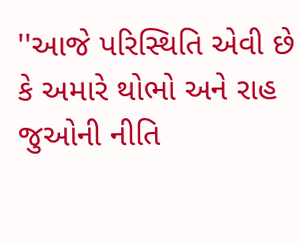''આજે પરિસ્થિતિ એવી છે કે અમારે થોભો અને રાહ જુઓની નીતિ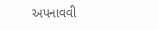અપનાવવી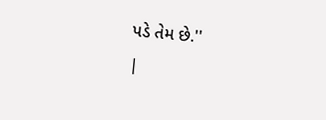પડે તેમ છે.''
|